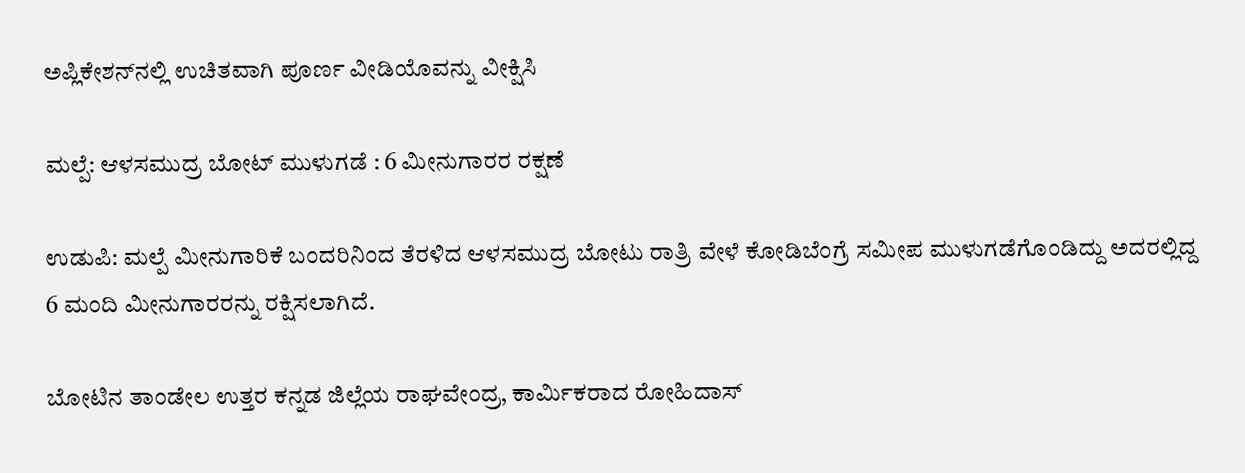ಅಪ್ಲಿಕೇಶನ್‌ನಲ್ಲಿ ಉಚಿತವಾಗಿ ಪೂರ್ಣ ವೀಡಿಯೊವನ್ನು ವೀಕ್ಷಿಸಿ

ಮಲ್ಪೆ: ಆಳಸಮುದ್ರ ಬೋಟ್ ಮುಳುಗಡೆ : 6 ಮೀನುಗಾರರ ರಕ್ಷಣೆ

ಉಡುಪಿ: ಮಲ್ಪೆ ಮೀನುಗಾರಿಕೆ ಬಂದರಿನಿಂದ ತೆರಳಿದ ಆಳಸಮುದ್ರ ಬೋಟು ರಾತ್ರಿ ವೇಳೆ ಕೋಡಿಬೆಂಗ್ರೆ ಸಮೀಪ ಮುಳುಗಡೆಗೊಂಡಿದ್ದು ಅದರಲ್ಲಿದ್ದ 6 ಮಂದಿ ಮೀನುಗಾರರನ್ನು ರಕ್ಷಿಸಲಾಗಿದೆ.

ಬೋಟಿನ ತಾಂಡೇಲ ಉತ್ತರ ಕನ್ನಡ ಜಿಲ್ಲೆಯ ರಾಘವೇಂದ್ರ, ಕಾರ್ಮಿಕರಾದ ರೋಹಿದಾಸ್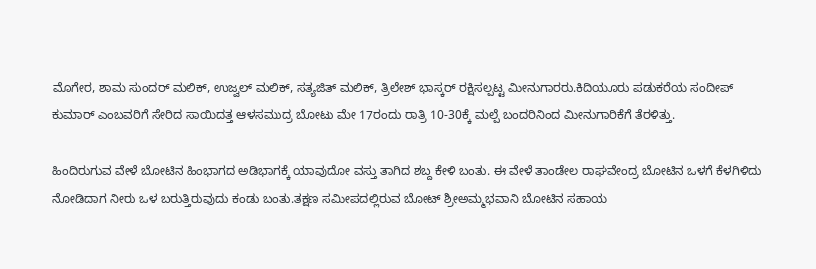ಮೊಗೇರ, ಶಾಮ ಸುಂದರ್ ಮಲಿಕ್, ಉಜ್ವಲ್ ಮಲಿಕ್, ಸತ್ಯಜಿತ್ ಮಲಿಕ್, ತ್ರಿಲೇಶ್ ಭಾಸ್ಕರ್ ರಕ್ಷಿಸಲ್ಪಟ್ಟ ಮೀನುಗಾರರು.ಕಿದಿಯೂರು ಪಡುಕರೆಯ ಸಂದೀಪ್ ಕುಮಾರ್ ಎಂಬವರಿಗೆ ಸೇರಿದ ಸಾಯಿದತ್ತ ಆಳಸಮುದ್ರ ಬೋಟು ಮೇ 17ರಂದು ರಾತ್ರಿ 10-30ಕ್ಕೆ ಮಲ್ಪೆ ಬಂದರಿನಿಂದ ಮೀನುಗಾರಿಕೆಗೆ ತೆರಳಿತ್ತು.

ಹಿಂದಿರುಗುವ ವೇಳೆ ಬೋಟಿನ ಹಿಂಭಾಗದ ಅಡಿಭಾಗಕ್ಕೆ ಯಾವುದೋ ವಸ್ತು ತಾಗಿದ ಶಬ್ದ ಕೇಳಿ ಬಂತು. ಈ ವೇಳೆ ತಾಂಡೇಲ ರಾಘವೇಂದ್ರ ಬೋಟಿನ ಒಳಗೆ ಕೆಳಗಿಳಿದು ನೋಡಿದಾಗ ನೀರು ಒಳ ಬರುತ್ತಿರುವುದು ಕಂಡು ಬಂತು.ತಕ್ಷಣ ಸಮೀಪದಲ್ಲಿರುವ ಬೋಟ್ ಶ್ರೀಅಮ್ಮಭವಾನಿ ಬೋಟಿನ ಸಹಾಯ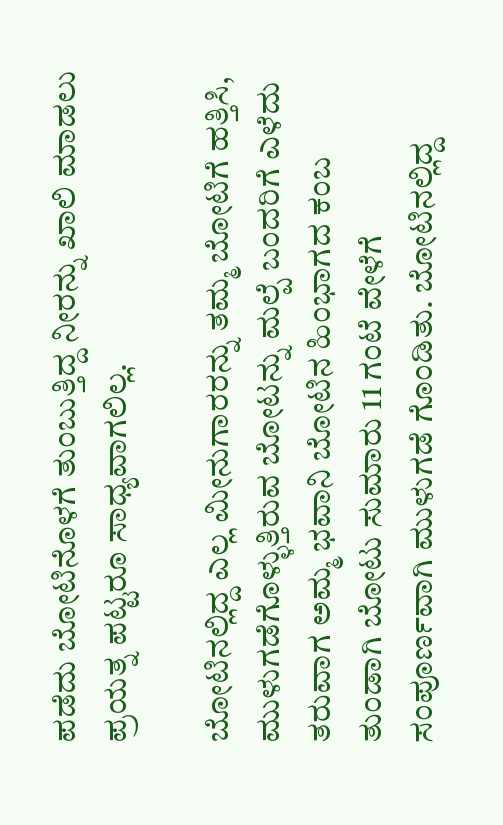ಪಡೆದು ಬೋಟಿನೊಳಗೆ ತುಂಬುತ್ತಿದ್ದ ನೀರನ್ನು ಖಾಲಿ ಮಾಡಲು ಪ್ರಯತ್ನ ಪಟ್ಟರೂ ಸಾಧ್ಯವಾಗಲಿಲ್ಲ.

ಬೋಟಿನಲ್ಲಿದ್ದ ಎಲ್ಲ ಮೀನುಗಾರರನ್ನು ತಮ್ಮ ಬೋಟಿಗೆ ಹತ್ತಿಸಿ, ಮುಳುಗಡೆಗೊಳ್ಳುತ್ತಿರುವ ಬೋಟನ್ನು ಮಲ್ಪೆ ಬಂದರಿಗೆ ಎಳೆದು ತರುವಾಗ ಅಮ್ಮ ಭವಾನಿ ಬೋಟಿನ ಹಿಂಭಾಗದ ಕಂಬ ತುಂಡಾಗಿ ಬೋಟು ಸುಮಾರು 11 ಗಂಟೆ ವೇಳೆಗೆ ಸಂಪೂರ್ಣವಾಗಿ ಮುಳುಗಡೆ ಗೊಂಡಿತು. ಬೋಟಿನಲ್ಲಿದ್ದ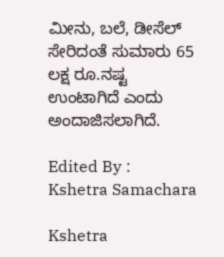ಮೀನು, ಬಲೆ, ಡೀಸೆಲ್ ಸೇರಿದಂತೆ ಸುಮಾರು 65 ಲಕ್ಷ ರೂ.ನಷ್ಟ ಉಂಟಾಗಿದೆ ಎಂದು ಅಂದಾಜಿಸಲಾಗಿದೆ.

Edited By :
Kshetra Samachara

Kshetra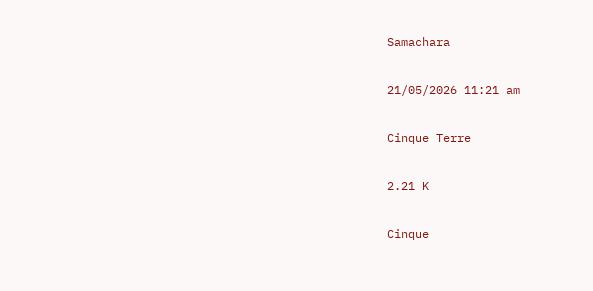Samachara

21/05/2026 11:21 am

Cinque Terre

2.21 K

Cinque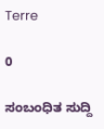Terre

0

ಸಂಬಂಧಿತ ಸುದ್ದಿ